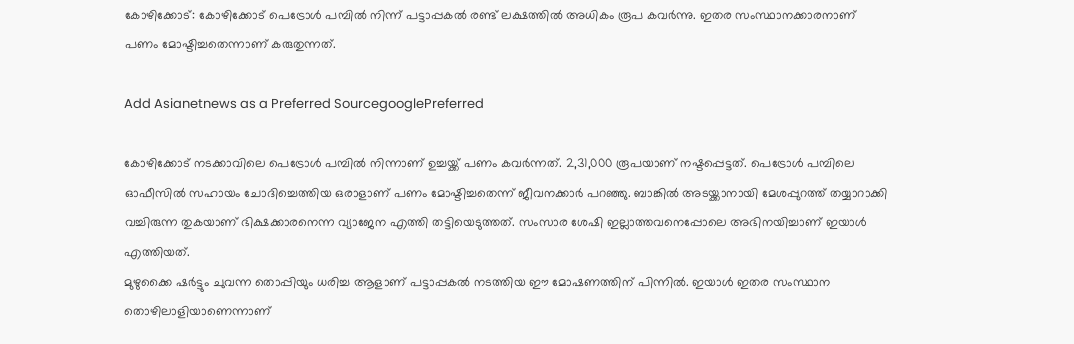കോഴിക്കോട്: കോഴിക്കോട് പെട്രോള്‍ പമ്പില്‍ നിന്ന് പട്ടാപ്പകല്‍ രണ്ട് ലക്ഷത്തില്‍ അധികം രൂപ കവര്‍ന്നു. ഇതര സംസ്ഥാനക്കാരനാണ് പണം മോഷ്ടിച്ചതെന്നാണ് കരുതുന്നത്.

Add Asianetnews as a Preferred SourcegooglePreferred

കോഴിക്കോട് നടക്കാവിലെ പെട്രോള്‍ പമ്പില്‍ നിന്നാണ് ഉച്ചയ്ക്ക് പണം കവര്‍ന്നത്. 2,31,000 രൂപയാണ് നഷ്ടപ്പെട്ടത്. പെട്രോള്‍ പമ്പിലെ ഓഫീസില്‍ സഹായം ചോദിച്ചെത്തിയ ഒരാളാണ് പണം മോഷ്ടിച്ചതെന്ന് ജീവനക്കാര്‍ പറഞ്ഞു. ബാങ്കില്‍ അടയ്ക്കാനായി മേശപ്പുറത്ത് തയ്യാറാക്കി വച്ചിരുന്ന തുകയാണ് ഭിക്ഷക്കാരനെന്ന വ്യാജേന എത്തി തട്ടിയെടുത്തത്. സംസാര ശേഷി ഇല്ലാത്തവനെപ്പോലെ അഭിനയിച്ചാണ് ഇയാള്‍ എത്തിയത്.
മുഴുക്കൈ ഷര്‍ട്ടും ചുവന്ന തൊപ്പിയും ധരിച്ച ആളാണ് പട്ടാപ്പകല്‍ നടത്തിയ ഈ മോഷണത്തിന് പിന്നില്‍. ഇയാള്‍ ഇതര സംസ്ഥാന തൊഴിലാളിയാണെന്നാണ്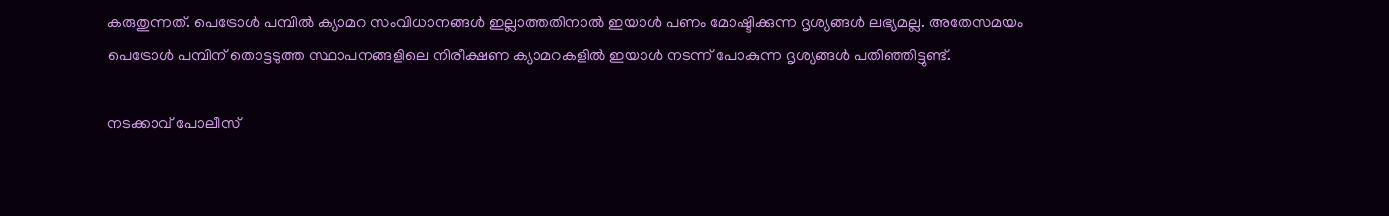കരുതുന്നത്. പെട്രോള്‍ പമ്പില്‍ ക്യാമറ സംവിധാനങ്ങള്‍ ഇല്ലാത്തതിനാല്‍ ഇയാള്‍ പണം മോഷ്ടിക്കുന്ന ദൃശ്യങ്ങള്‍ ലഭ്യമല്ല. അതേസമയം പെട്രോള്‍ പമ്പിന് തൊട്ടടുത്ത സ്ഥാപനങ്ങളിലെ നിരീക്ഷണ ക്യാമറകളില്‍ ഇയാള്‍ നടന്ന് പോകുന്ന ദൃശ്യങ്ങള്‍ പതിഞ്ഞിട്ടുണ്ട്.

നടക്കാവ് പോലീസ്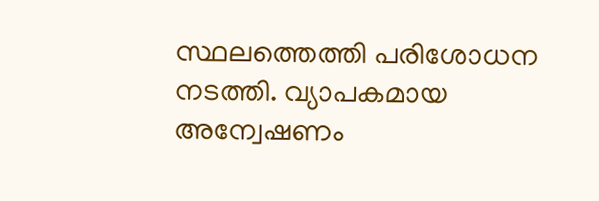സ്ഥലത്തെത്തി പരിശോധന നടത്തി. വ്യാപകമായ അന്വേഷണം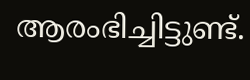ആരംഭിച്ചിട്ടുണ്ട്.